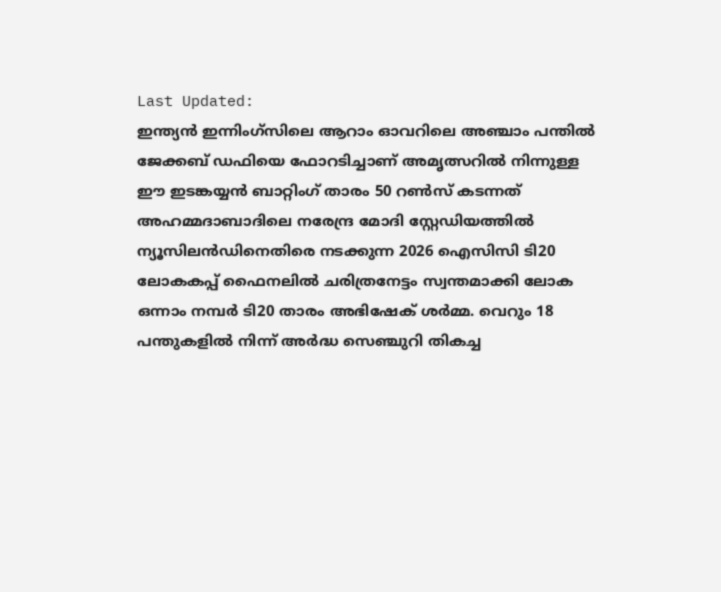Last Updated:
ഇന്ത്യൻ ഇന്നിംഗ്സിലെ ആറാം ഓവറിലെ അഞ്ചാം പന്തിൽ ജേക്കബ് ഡഫിയെ ഫോറടിച്ചാണ് അമൃത്സറിൽ നിന്നുള്ള ഈ ഇടങ്കയ്യൻ ബാറ്റിംഗ് താരം 50 റൺസ് കടന്നത്
അഹമ്മദാബാദിലെ നരേന്ദ്ര മോദി സ്റ്റേഡിയത്തിൽ ന്യൂസിലൻഡിനെതിരെ നടക്കുന്ന 2026 ഐസിസി ടി20 ലോകകപ്പ് ഫൈനലിൽ ചരിത്രനേട്ടം സ്വന്തമാക്കി ലോക ഒന്നാം നമ്പർ ടി20 താരം അഭിഷേക് ശർമ്മ. വെറും 18 പന്തുകളിൽ നിന്ന് അർദ്ധ സെഞ്ചുറി തികച്ച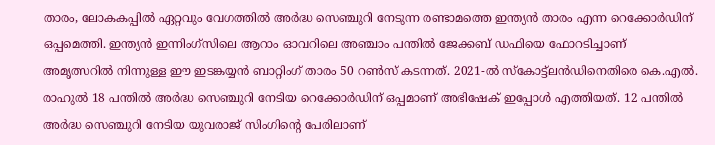താരം, ലോകകപ്പിൽ ഏറ്റവും വേഗത്തിൽ അർദ്ധ സെഞ്ചുറി നേടുന്ന രണ്ടാമത്തെ ഇന്ത്യൻ താരം എന്ന റെക്കോർഡിന് ഒപ്പമെത്തി. ഇന്ത്യൻ ഇന്നിംഗ്സിലെ ആറാം ഓവറിലെ അഞ്ചാം പന്തിൽ ജേക്കബ് ഡഫിയെ ഫോറടിച്ചാണ് അമൃത്സറിൽ നിന്നുള്ള ഈ ഇടങ്കയ്യൻ ബാറ്റിംഗ് താരം 50 റൺസ് കടന്നത്. 2021-ൽ സ്കോട്ട്ലൻഡിനെതിരെ കെ.എൽ. രാഹുൽ 18 പന്തിൽ അർദ്ധ സെഞ്ചുറി നേടിയ റെക്കോർഡിന് ഒപ്പമാണ് അഭിഷേക് ഇപ്പോൾ എത്തിയത്. 12 പന്തിൽ അർദ്ധ സെഞ്ചുറി നേടിയ യുവരാജ് സിംഗിന്റെ പേരിലാണ്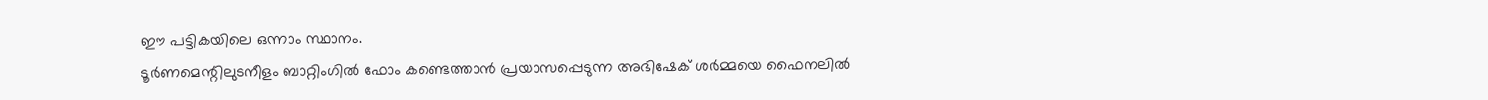ഈ പട്ടികയിലെ ഒന്നാം സ്ഥാനം.
ടൂർണമെന്റിലുടനീളം ബാറ്റിംഗിൽ ഫോം കണ്ടെത്താൻ പ്രയാസപ്പെടുന്ന അഭിഷേക് ശർമ്മയെ ഫൈനലിൽ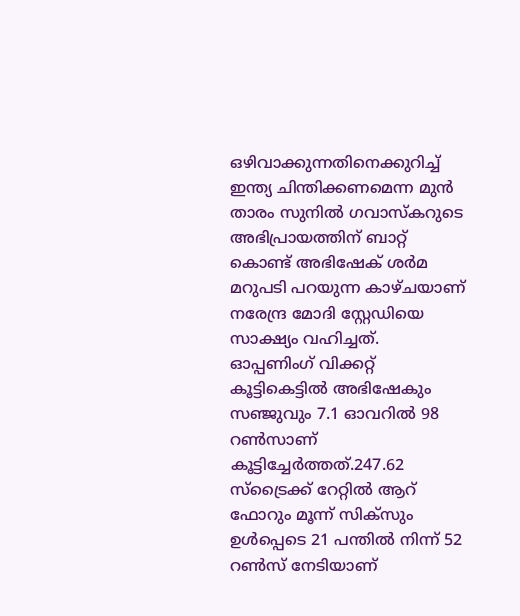ഒഴിവാക്കുന്നതിനെക്കുറിച്ച് ഇന്ത്യ ചിന്തിക്കണമെന്ന മുൻ താരം സുനിൽ ഗവാസ്കറുടെ അഭിപ്രായത്തിന് ബാറ്റ് കൊണ്ട് അഭിഷേക് ശർമ മറുപടി പറയുന്ന കാഴ്ചയാണ് നരേന്ദ്ര മോദി സ്റ്റേഡിയെ സാക്ഷ്യം വഹിച്ചത്. ഓപ്പണിംഗ് വിക്കറ്റ് കൂട്ടികെട്ടിൽ അഭിഷേകും സഞ്ജുവും 7.1 ഓവറിൽ 98 റൺസാണ് കൂട്ടിച്ചേർത്തത്.247.62 സ്ട്രൈക്ക് റേറ്റിൽ ആറ് ഫോറും മൂന്ന് സിക്സും ഉൾപ്പെടെ 21 പന്തിൽ നിന്ന് 52 റൺസ് നേടിയാണ്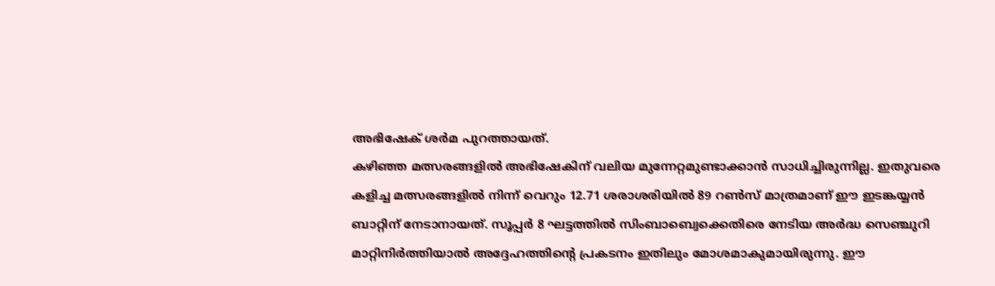അഭിഷേക് ശർമ പുറത്തായത്.
കഴിഞ്ഞ മത്സരങ്ങളിൽ അഭിഷേകിന് വലിയ മുന്നേറ്റമുണ്ടാക്കാൻ സാധിച്ചിരുന്നില്ല. ഇതുവരെ കളിച്ച മത്സരങ്ങളിൽ നിന്ന് വെറും 12.71 ശരാശരിയിൽ 89 റൺസ് മാത്രമാണ് ഈ ഇടങ്കയ്യൻ ബാറ്റിന് നേടാനായത്. സൂപ്പർ 8 ഘട്ടത്തിൽ സിംബാബ്വെക്കെതിരെ നേടിയ അർദ്ധ സെഞ്ചുറി മാറ്റിനിർത്തിയാൽ അദ്ദേഹത്തിന്റെ പ്രകടനം ഇതിലും മോശമാകുമായിരുന്നു. ഈ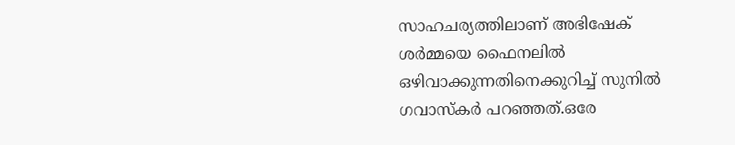സാഹചര്യത്തിലാണ് അഭിഷേക് ശർമ്മയെ ഫൈനലിൽ ഒഴിവാക്കുന്നതിനെക്കുറിച്ച് സുനിൽ ഗവാസ്കർ പറഞ്ഞത്.ഒരേ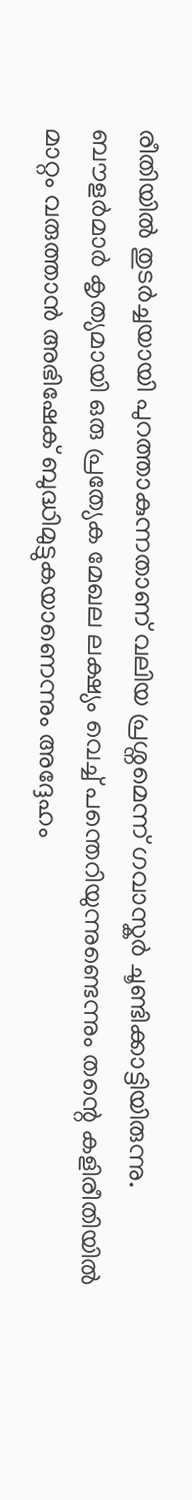രീതിയിൽ തുടർച്ചയായി പുറത്താകുന്നതാണ് വലിയ പ്രശ്നമെന്ന് ഗവാസ്കർ ചൂണ്ടിക്കാട്ടിയിരുന്നു. ബൗളർമാർ കൃത്യമായി ഒരു പ്രത്യേക മേഖല ലക്ഷ്യം വെച്ച് പന്തെറിയുന്നുണ്ടെന്നും തന്റെ കളിരീതിയിൽ മാറ്റം വരുത്താൻ അഭിഷേക് ബുദ്ധിമുട്ടുകയാണെന്നും അദ്ദേഹം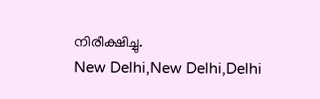നിരീക്ഷിച്ചു.
New Delhi,New Delhi,Delhi